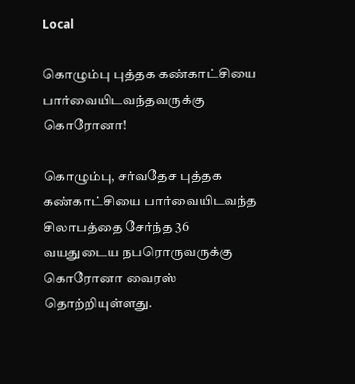Local

கொழும்பு புத்தக கண்காட்சியை பார்வையிடவந்தவருக்கு கொரோனா!

கொழும்பு, சர்வதேச புத்தக கண்காட்சியை பார்வையிடவந்த சிலாபத்தை சேர்ந்த 36 வயதுடைய நபரொருவருக்கு கொரோனா வைரஸ் தொற்றியுள்ளது.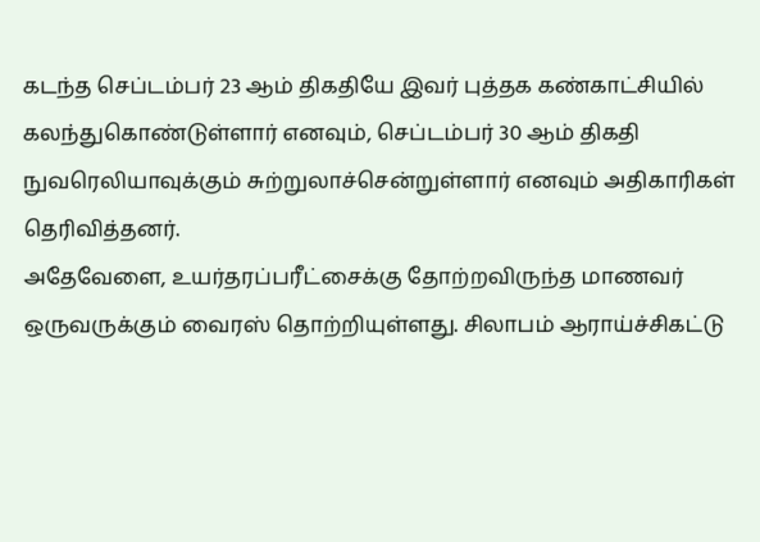கடந்த செப்டம்பர் 23 ஆம் திகதியே இவர் புத்தக கண்காட்சியில் கலந்துகொண்டுள்ளார் எனவும், செப்டம்பர் 30 ஆம் திகதி நுவரெலியாவுக்கும் சுற்றுலாச்சென்றுள்ளார் எனவும் அதிகாரிகள் தெரிவித்தனர்.
அதேவேளை, உயர்தரப்பரீட்சைக்கு தோற்றவிருந்த மாணவர் ஒருவருக்கும் வைரஸ் தொற்றியுள்ளது. சிலாபம் ஆராய்ச்சிகட்டு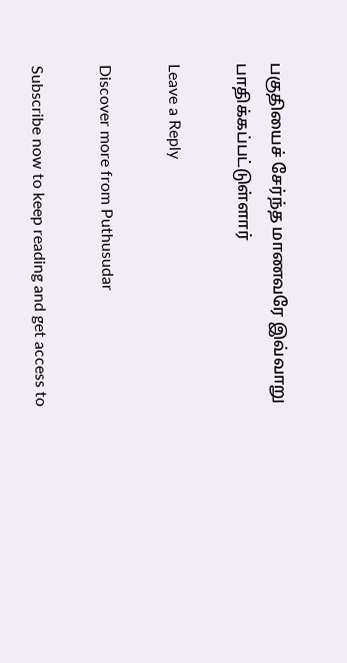பகுதியைச் சேர்ந்த மாணவரே இவ்வாறு பாதிக்கப்பட்டுள்ளார்

Leave a Reply

Discover more from Puthusudar

Subscribe now to keep reading and get access to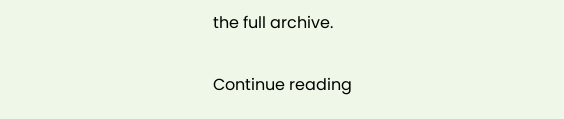the full archive.

Continue reading